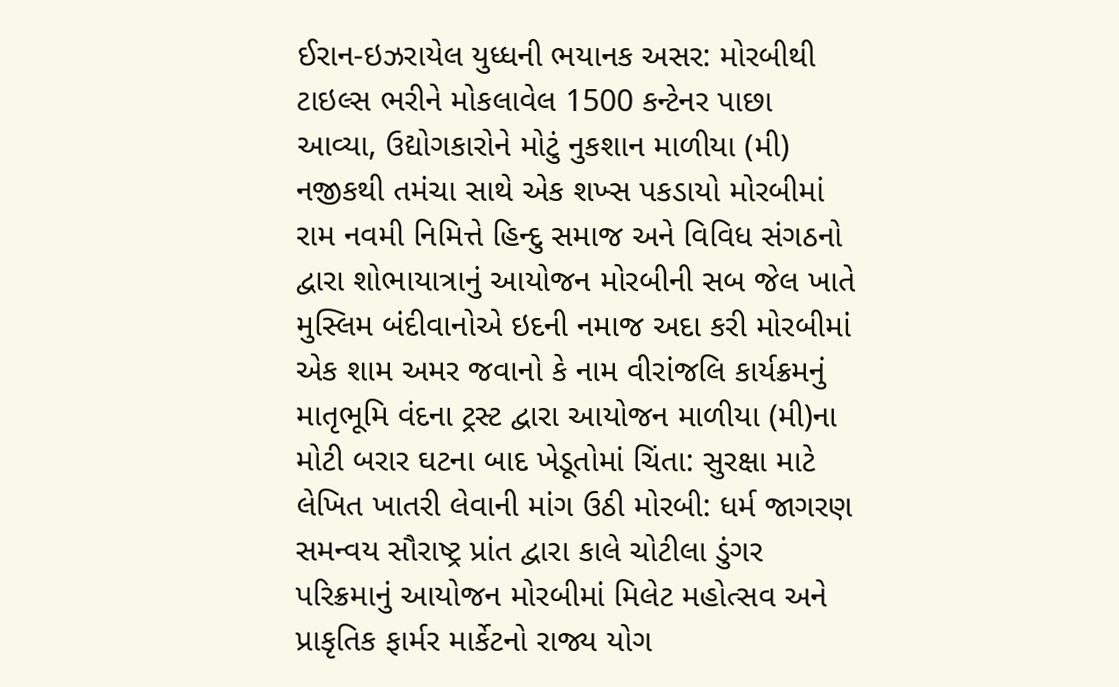ઈરાન-ઇઝરાયેલ યુધ્ધની ભયાનક અસર: મોરબીથી ટાઇલ્સ ભરીને મોકલાવેલ 1500 કન્ટેનર પાછા આવ્યા, ઉદ્યોગકારોને મોટું નુકશાન માળીયા (મી) નજીકથી તમંચા સાથે એક શખ્સ પકડાયો મોરબીમાં રામ નવમી નિમિત્તે હિન્દુ સમાજ અને વિવિધ સંગઠનો દ્વારા શોભાયાત્રાનું આયોજન મોરબીની સબ જેલ ખાતે મુસ્લિમ બંદીવાનોએ ઇદની નમાજ અદા કરી મોરબીમાં એક શામ અમર જવાનો કે નામ વીરાંજલિ કાર્યક્રમનું માતૃભૂમિ વંદના ટ્રસ્ટ દ્વારા આયોજન માળીયા (મી)ના મોટી બરાર ઘટના બાદ ખેડૂતોમાં ચિંતા: સુરક્ષા માટે લેખિત ખાતરી લેવાની માંગ ઉઠી મોરબી: ધર્મ જાગરણ સમન્વય સૌરાષ્ટ્ર પ્રાંત દ્વારા કાલે ચોટીલા ડુંગર પરિક્રમાનું આયોજન મોરબીમાં મિલેટ મહોત્સવ અને પ્રાકૃતિક ફાર્મર માર્કેટનો રાજ્ય યોગ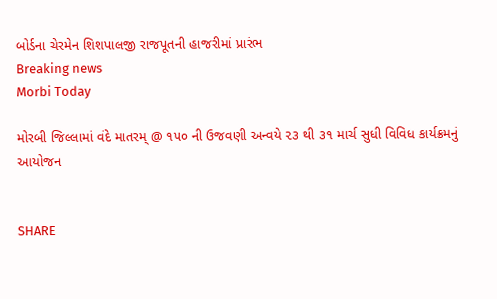બોર્ડના ચેરમેન શિશપાલજી રાજપૂતની હાજરીમાં પ્રારંભ
Breaking news
Morbi Today

મોરબી જિલ્લામાં વંદે માતરમ્ @ ૧૫૦ ની ઉજવણી અન્વયે ૨૩ થી ૩૧ માર્ચ સુધી વિવિધ કાર્યક્રમનું આયોજન


SHARE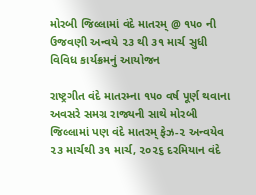મોરબી જિલ્લામાં વંદે માતરમ્ @ ૧૫૦ ની ઉજવણી અન્વયે ૨૩ થી ૩૧ માર્ચ સુધી વિવિધ કાર્યક્રમનું આયોજન

રાષ્ટ્રગીત વંદે માતરમ્ના ૧૫૦ વર્ષ પૂર્ણ થવાના અવસરે સમગ્ર રાજ્યની સાથે મોરબી જિલ્લામાં પણ વંદે માતરમ્ ફેઝ-૨ અન્વયેવ  ૨૩ માર્ચથી ૩૧ માર્ચ, ૨૦૨૬ દરમિયાન વંદે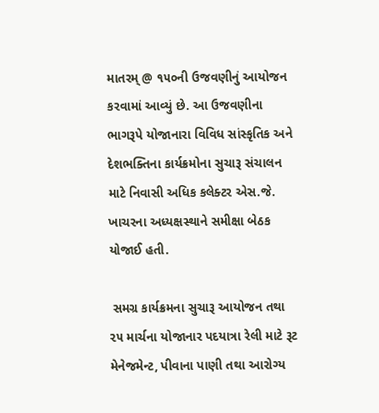માતરમ્ @ ૧૫૦ની ઉજવણીનું આયોજન કરવામાં આવ્યું છે. આ ઉજવણીના ભાગરૂપે યોજાનારા વિવિધ સાંસ્કૃતિક અને દેશભક્તિના કાર્યક્રમોના સુચારૂ સંચાલન માટે નિવાસી અધિક કલેક્ટર એસ.જે. ખાચરના અધ્યક્ષસ્થાને સમીક્ષા બેઠક યોજાઈ હતી.

 સમગ્ર કાર્યક્રમના સુચારૂ આયોજન તથા ૨૫ માર્ચના યોજાનાર પદયાત્રા રેલી માટે રૂટ મેનેજમેન્ટ, પીવાના પાણી તથા આરોગ્ય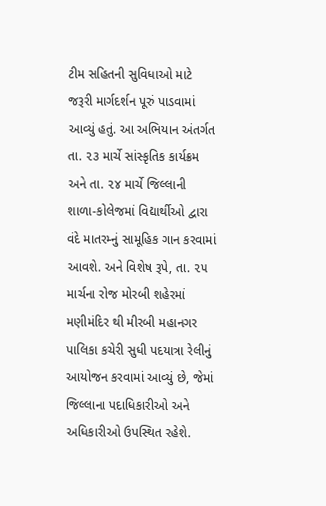ટીમ સહિતની સુવિધાઓ માટે જરૂરી માર્ગદર્શન પૂરું પાડવામાં આવ્યું હતું. આ અભિયાન અંતર્ગત તા. ૨૩ માર્ચે સાંસ્કૃતિક કાર્યક્રમ અને તા. ૨૪ માર્ચે જિલ્લાની શાળા-કોલેજમાં વિદ્યાર્થીઓ દ્વારા વંદે માતરમ્નું સામૂહિક ગાન કરવામાં આવશે. અને વિશેષ રૂપે, તા. ૨૫ માર્ચના રોજ મોરબી શહેરમાં મણીમંદિર થી મીરબી મહાનગર પાલિકા કચેરી સુધી પદયાત્રા રેલીનું આયોજન કરવામાં આવ્યું છે, જેમાં જિલ્લાના પદાધિકારીઓ અને અધિકારીઓ ઉપસ્થિત રહેશે.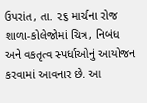ઉપરાંત, તા. ૨૬ માર્ચના રોજ શાળા-કોલેજોમાં ચિત્ર, નિબંધ અને વકતૃત્વ સ્પર્ધાઓનું આયોજન કરવામાં આવનાર છે. આ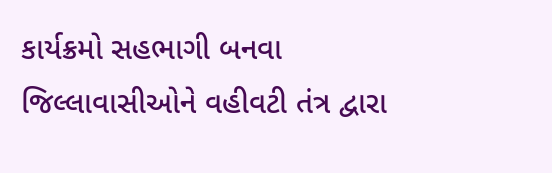કાર્યક્રમો સહભાગી બનવા જિલ્લાવાસીઓને વહીવટી તંત્ર દ્વારા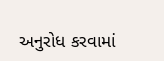અનુરોધ કરવામાં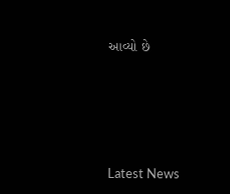આવ્યો છે






Latest News